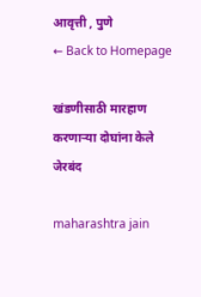आवृत्ती , पुणे
← Back to Homepage

खंडणीसाठी मारहाण करणाऱ्या दोघांना केले जेरबंद

maharashtra jain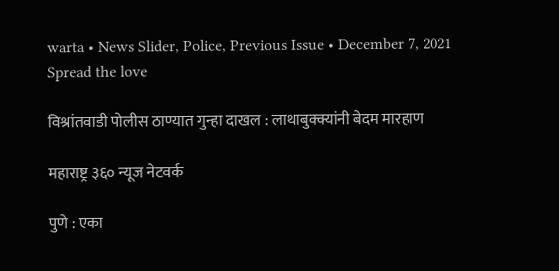warta • News Slider, Police, Previous Issue • December 7, 2021
Spread the love

विश्रांतवाडी पोलीस ठाण्यात गुन्हा दाखल : लाथाबुक्क्यांनी बेदम मारहाण

महाराष्ट्र ३६० न्यूज नेटवर्क

पुणे : एका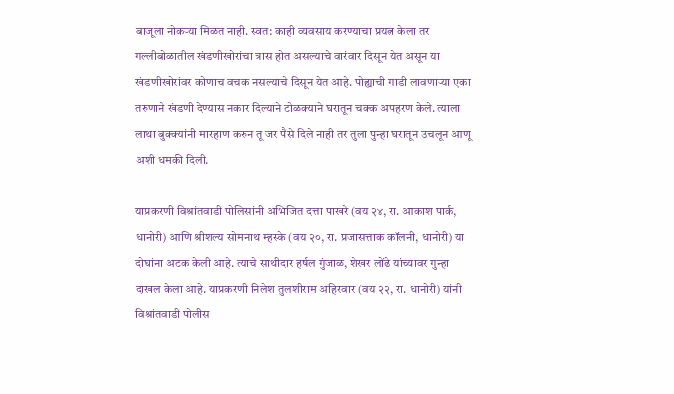बाजूला नोकर्‍या मिळत नाही. स्वत: काही व्यवसाय करण्याचा प्रयत्न केला तर गल्लीबोळातील खंडणीखोरांचा त्रास होत असल्याचे वारंवार दिसून येत असून या खंडणीखोरांवर कोणाच वचक नसल्याचे दिसून येत आहे. पोह्याची गाडी लावणार्‍या एका तरुणाने खंडणी देण्यास नकार दिल्याने टोळक्याने घरातून चक्क अपहरण केले. त्याला लाथा बुक्क्यांनी मारहाण करुन तू जर पैसे दिले नाही तर तुला पुन्हा घरातून उचलून आणू अशी धमकी दिली.

याप्रकरणी विश्रांतवाडी पोलिसांनी अभिजित दत्ता पाखरे (वय २४, रा. आकाश पार्क, धानोरी) आणि श्रीशल्य सोमनाथ म्हस्के (वय २०, रा. प्रजासत्ताक कॉलनी, धानोरी) या दोघांना अटक केली आहे. त्याचे साथीदार हर्षल गुंजाळ, शेखर लोंढे यांच्यावर गुन्हा दाखल केला आहे. याप्रकरणी निलेश तुलशीराम अहिरवार (वय २२, रा. धानोरी) यांनी विश्रांतवाडी पोलीस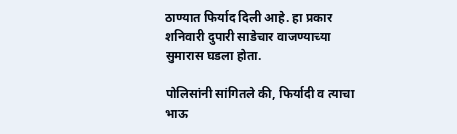ठाण्यात फिर्याद दिली आहे. हा प्रकार शनिवारी दुपारी साडेचार वाजण्याच्या सुमारास घडला होता.

पोलिसांनी सांगितले की, फिर्यादी व त्याचा भाऊ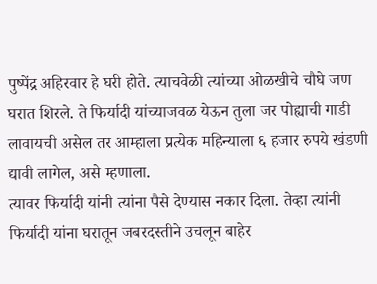पुष्पेंद्र अहिरवार हे घरी होते. त्याचवेळी त्यांच्या ओळखीचे चौघे जण घरात शिरले. ते फिर्यादी यांच्याजवळ येऊन तुला जर पोह्याची गाडी लावायची असेल तर आम्हाला प्रत्येक महिन्याला ६ हजार रुपये खंडणी द्यावी लागेल, असे म्हणाला.
त्यावर फिर्यादी यांनी त्यांना पैसे देण्यास नकार दिला. तेव्हा त्यांनी फिर्यादी यांना घरातून जबरदस्तीने उचलून बाहेर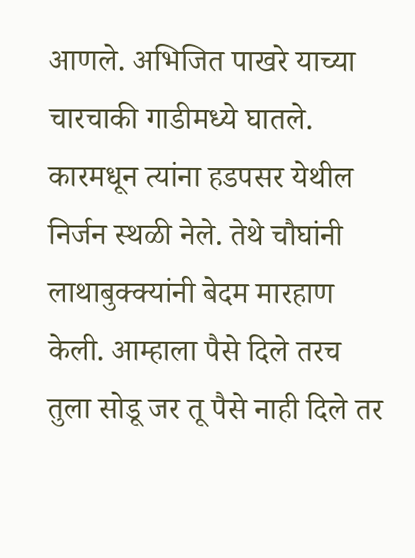आणले. अभिजित पाखरे याच्या चारचाकी गाडीमध्ये घातले. कारमधून त्यांना हडपसर येथील निर्जन स्थळी नेले. तेथे चौघांनी लाथाबुक्क्यांनी बेदम मारहाण केली. आम्हाला पैसे दिले तरच तुला सोडू जर तू पैसे नाही दिले तर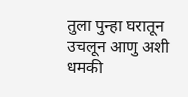तुला पुन्हा घरातून उचलून आणु अशी धमकी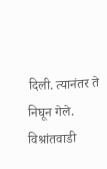दिली. त्यानंतर ते निघून गेले. विश्रांतवाडी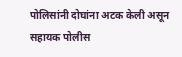पोलिसांनी दोघांना अटक केली असून सहायक पोलीस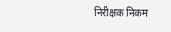निरीक्षक निकम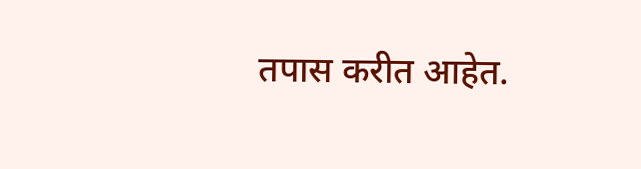तपास करीत आहेत.